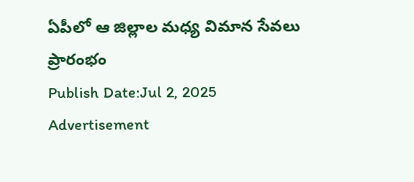ఏపీలో ఆ జిల్లాల మధ్య విమాన సేవలు ప్రారంభం
Publish Date:Jul 2, 2025
Advertisement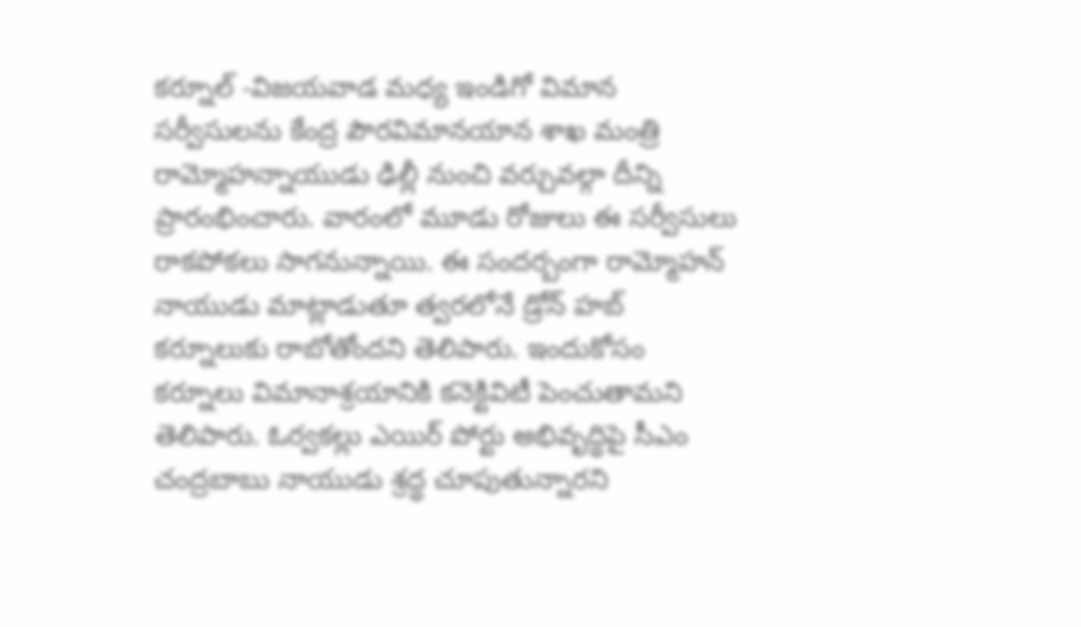కర్నూల్ -విజయవాడ మధ్య ఇండిగో విమాన సర్వీసులను కేంద్ర పౌరవిమానయాన శాఖ మంత్రి రామ్మోహన్నాయుడు ఢిల్లీ నుంచి వర్చువల్గా దీన్ని ప్రారంభించారు. వారంలో మూడు రోజులు ఈ సర్వీసులు రాకపోకలు సాగనున్నాయి. ఈ సందర్బంగా రామ్మోహన్ నాయుడు మాట్లాడుతూ త్వరలోనే డ్రోన్ హబ్ కర్నూలుకు రాబోతోందని తెలిపారు. ఇందుకోసం కర్నూలు విమానాశ్రయానికి కనెక్టివిటీ పెంచుతామని తెలిపారు. ఓర్వకల్లు ఎయిర్ పోర్టు అభివృద్ధిపై సీఎం చంద్రబాబు నాయుడు శ్రద్ధ చూపుతున్నారని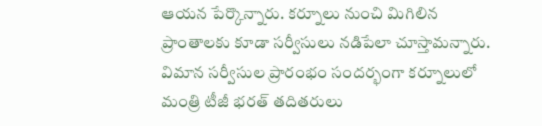ఆయన పేర్కొన్నారు. కర్నూలు నుంచి మిగిలిన ప్రాంతాలకు కూడా సర్వీసులు నడిపేలా చూస్తామన్నారు. విమాన సర్వీసుల ప్రారంభం సందర్భంగా కర్నూలులో మంత్రి టీజీ భరత్ తదితరులు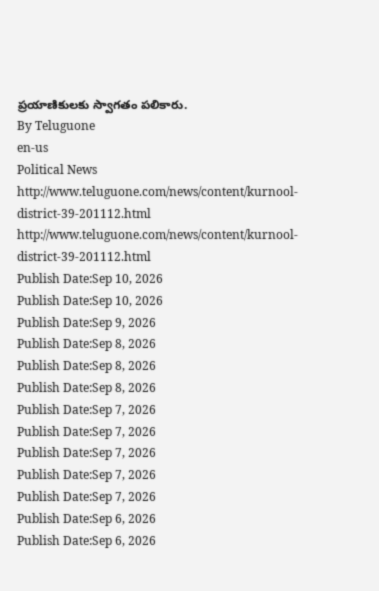ప్రయాణికులకు స్వాగతం పలికారు.
By Teluguone
en-us
Political News
http://www.teluguone.com/news/content/kurnool-district-39-201112.html
http://www.teluguone.com/news/content/kurnool-district-39-201112.html
Publish Date:Sep 10, 2026
Publish Date:Sep 10, 2026
Publish Date:Sep 9, 2026
Publish Date:Sep 8, 2026
Publish Date:Sep 8, 2026
Publish Date:Sep 8, 2026
Publish Date:Sep 7, 2026
Publish Date:Sep 7, 2026
Publish Date:Sep 7, 2026
Publish Date:Sep 7, 2026
Publish Date:Sep 7, 2026
Publish Date:Sep 6, 2026
Publish Date:Sep 6, 2026